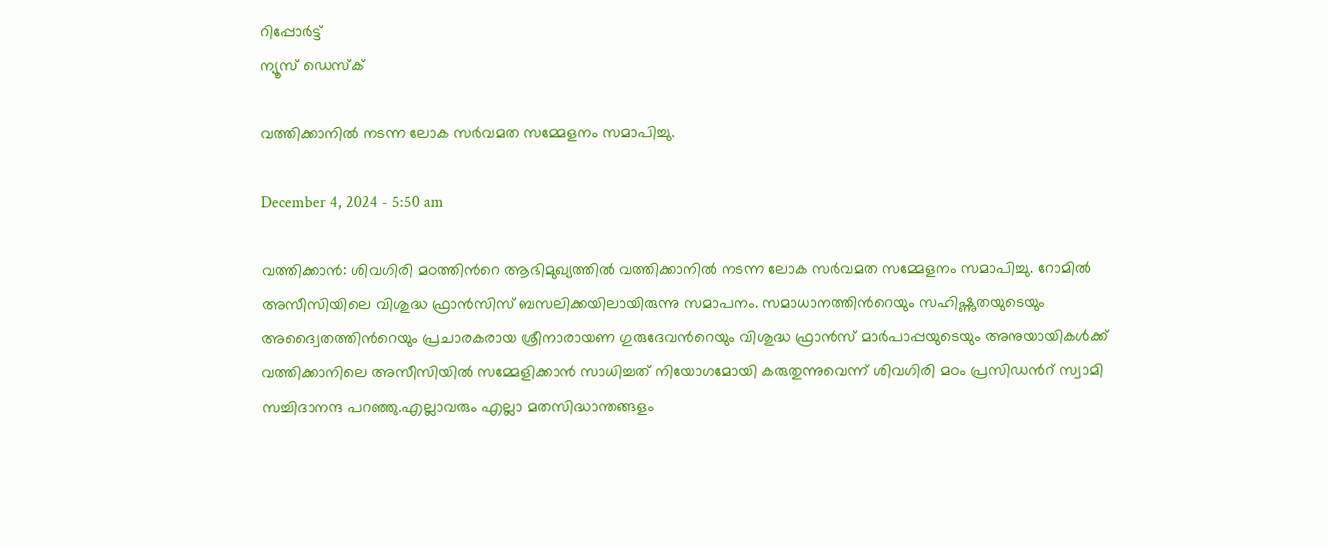റിപ്പോര്‍ട്ട്
ന്യൂസ് ഡെസ്ക്

വത്തിക്കാനില്‍ നടന്ന ലോക സര്‍വമത സമ്മേളനം സമാപിച്ചു.

December 4, 2024 - 5:50 am

വത്തിക്കാന്‍: ശിവഗിരി മഠത്തിന്‍റെ ആഭിമുഖ്യത്തില്‍ വത്തിക്കാനില്‍ നടന്ന ലോക സര്‍വമത സമ്മേളനം സമാപിച്ചു. റോമിൽ അസീസിയിലെ വിശുദ്ധ ഫ്രാന്‍സിസ് ബസലിക്കയിലായിരുന്നു സമാപനം. സമാധാനത്തിന്‍റെയും സഹിഷ്ണുതയുടെയും അദ്വൈതത്തിന്‍റെയും പ്രചാരകരായ ശ്രീനാരായണ ഗുരുദേവന്‍റെയും വിശുദ്ധ ഫ്രാന്‍സ് മാര്‍പാപ്പയുടെയും അനുയായികള്‍ക്ക് വത്തിക്കാനിലെ അസീസിയില്‍ സമ്മേളിക്കാന്‍ സാധിച്ചത് നിയോഗമോയി കരുതുന്നുവെന്ന് ശിവഗിരി മഠം പ്രസിഡന്‍റ് സ്വാമി സച്ചിദാനന്ദ പറഞ്ഞു.എല്ലാവരും എല്ലാ മതസിദ്ധാന്തങ്ങളം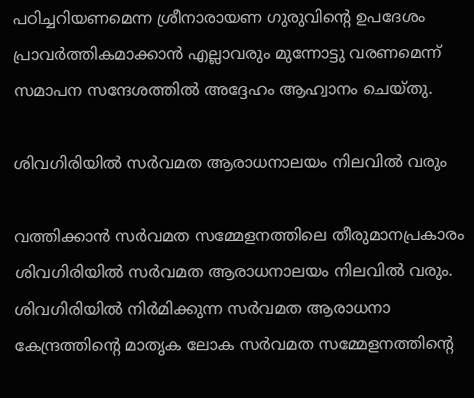പഠിച്ചറിയണമെന്ന ശ്രീനാരായണ ഗുരുവിന്‍റെ ഉപദേശം പ്രാവര്‍ത്തികമാക്കാന്‍ എല്ലാവരും മുന്നോട്ടു വരണമെന്ന് സമാപന സന്ദേശത്തില്‍ അദ്ദേഹം ആഹ്വാനം ചെയ്തു.

ശിവഗിരിയില്‍ സര്‍വമത ആരാധനാലയം നിലവില്‍ വരും

വത്തിക്കാന്‍ സര്‍വമത സമ്മേളനത്തിലെ തീരുമാനപ്രകാരം ശിവഗിരിയില്‍ സര്‍വമത ആരാധനാലയം നിലവില്‍ വരും. ശിവഗിരിയില്‍ നിര്‍മിക്കുന്ന സര്‍വമത ആരാധനാ കേന്ദ്രത്തിന്‍റെ മാതൃക ലോക സര്‍വമത സമ്മേളനത്തിന്‍റെ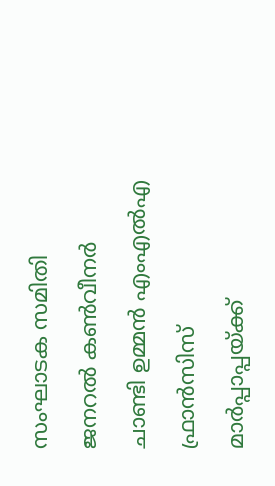സംഘാടക സമിതി ജനറല്‍ കണ്‍വീനര്‍ ചാണ്ടി ഉമ്മന്‍ എംഎല്‍എ ഫ്രാന്‍സിസ് മാര്‍പ്പാപ്പയ്ക്ക്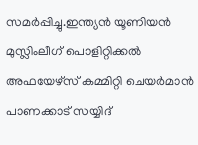സമര്‍പ്പിച്ചു.ഇന്ത്യന്‍ യൂണിയന്‍ മുസ്ലിംലീഗ് പൊളിറ്റിക്കല്‍ അഫയേഴ്സ് കമ്മിറ്റി ചെയര്‍മാന്‍ പാണക്കാട് സയ്യിദ്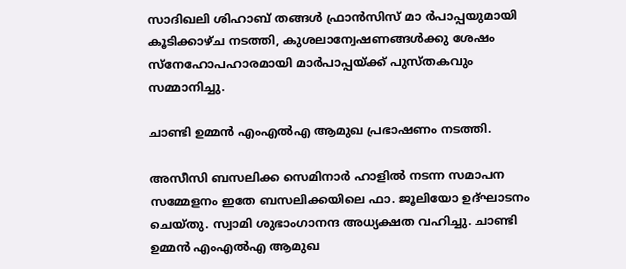സാദിഖലി ശിഹാബ് തങ്ങള്‍ ഫ്രാന്‍സിസ് മാ ര്‍പാപ്പയുമായി കൂടിക്കാഴ്ച നടത്തി, കുശലാന്വേഷണങ്ങള്‍ക്കു ശേഷം സ്നേഹോപഹാരമായി മാര്‍പാപ്പയ്ക്ക് പുസ്തകവും സമ്മാനിച്ചു.

ചാണ്ടി ഉമ്മന്‍ എംഎല്‍എ ആമുഖ പ്രഭാഷണം നടത്തി.

അസീസി ബസലിക്ക സെമിനാര്‍ ഹാളില്‍ നടന്ന സമാപന സമ്മേളനം ഇതേ ബസലിക്കയിലെ ഫാ. ജൂലിയോ ഉദ്ഘാടനം ചെയ്തു. സ്വാമി ശുഭാംഗാനന്ദ അധ്യക്ഷത വഹിച്ചു. ചാണ്ടി ഉമ്മന്‍ എംഎല്‍എ ആമുഖ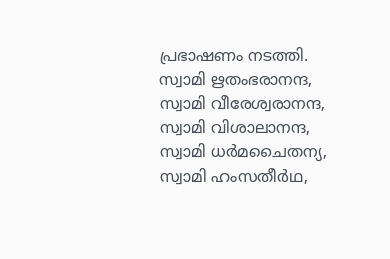പ്രഭാഷണം നടത്തി. സ്വാമി ഋതംഭരാനന്ദ, സ്വാമി വീരേശ്വരാനന്ദ, സ്വാമി വിശാലാനന്ദ, സ്വാമി ധര്‍മചൈതന്യ, സ്വാമി ഹംസതീര്‍ഥ,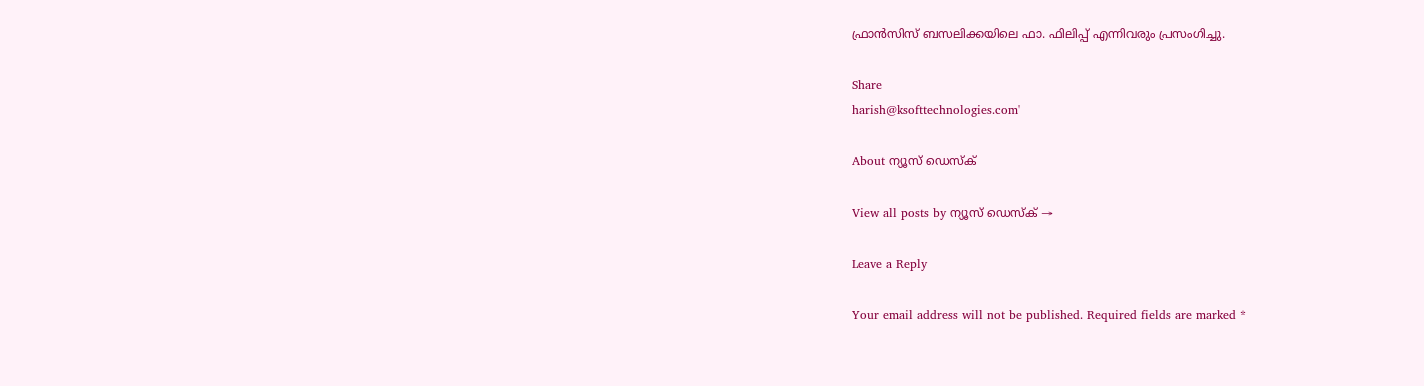ഫ്രാന്‍സിസ് ബസലിക്കയിലെ ഫാ. ഫിലിപ്പ് എന്നിവരും പ്രസംഗിച്ചു.

Share
harish@ksofttechnologies.com'

About ന്യൂസ് ഡെസ്ക്

View all posts by ന്യൂസ് ഡെസ്ക് →

Leave a Reply

Your email address will not be published. Required fields are marked *